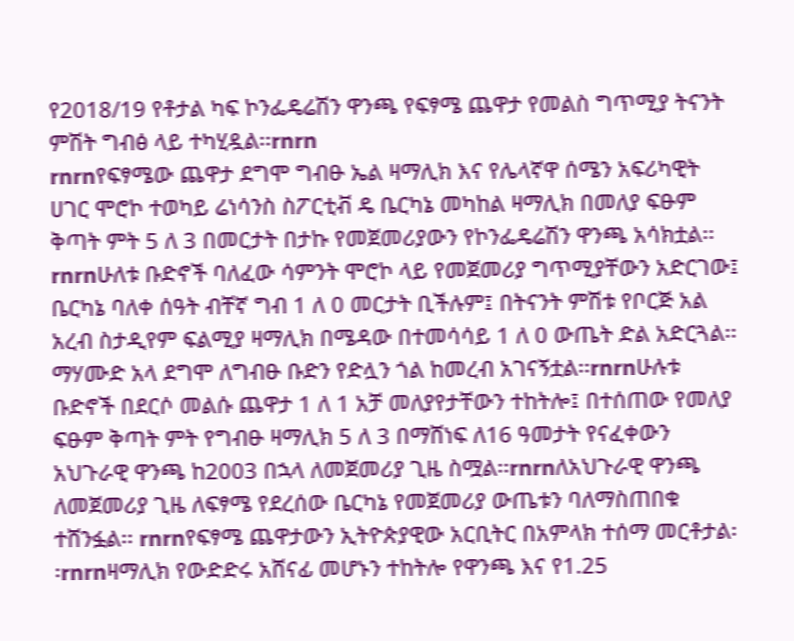የ2018/19 የቶታል ካፍ ኮንፌዴሬሽን ዋንጫ የፍፃሜ ጨዋታ የመልስ ግጥሚያ ትናንት ምሽት ግብፅ ላይ ተካሂዷል፡፡rnrn
rnrnየፍፃሜው ጨዋታ ደግሞ ግብፁ ኤል ዛማሊክ እና የሌላኛዋ ሰሜን አፍሪካዊት ሀገር ሞሮኮ ተወካይ ሬነሳንስ ስፖርቲቭ ዴ ቤርካኔ መካከል ዛማሊክ በመለያ ፍፁም ቅጣት ምት 5 ለ 3 በመርታት በታኩ የመጀመሪያውን የኮንፌዴሬሽን ዋንጫ አሳክቷል፡፡rnrnሁለቱ ቡድኖች ባለፈው ሳምንት ሞሮኮ ላይ የመጀመሪያ ግጥሚያቸውን አድርገው፤ ቤርካኔ ባለቀ ሰዓት ብቸኛ ግብ 1 ለ 0 መርታት ቢችሉም፤ በትናንት ምሽቱ የቦርጅ አል አረብ ስታዲየም ፍልሚያ ዛማሊክ በሜዳው በተመሳሳይ 1 ለ 0 ውጤት ድል አድርጓል፡፡ ማሃሙድ አላ ደግሞ ለግብፁ ቡድን የድሏን ጎል ከመረብ አገናኝቷል፡፡rnrnሁሉቱ ቡድኖች በደርሶ መልሱ ጨዋታ 1 ለ 1 አቻ መለያየታቸውን ተከትሎ፤ በተሰጠው የመለያ ፍፁም ቅጣት ምት የግብፁ ዛማሊክ 5 ለ 3 በማሸነፍ ለ16 ዓመታት የናፈቀውን አህጉራዊ ዋንጫ ከ2003 በኋላ ለመጀመሪያ ጊዜ ስሟል፡፡rnrnለአህጉራዊ ዋንጫ ለመጀመሪያ ጊዜ ለፍፃሜ የደረሰው ቤርካኔ የመጀመሪያ ውጤቱን ባለማስጠበቁ ተሸንፏል፡፡ rnrnየፍፃሜ ጨዋታውን ኢትዮጵያዊው አርቢትር በአምላክ ተሰማ መርቶታል፡፡rnrnዛማሊክ የውድድሩ አሸናፊ መሆኑን ተከትሎ የዋንጫ እና የ1.25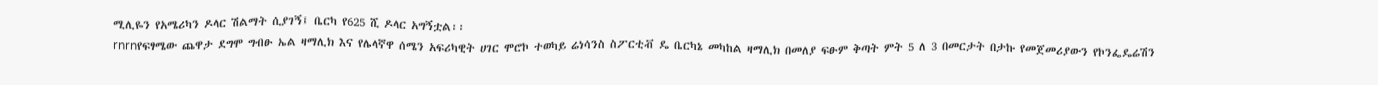ሚሊዬን የአሜሪካን ዶላር ሽልማት ሲያገኝ፤ ቤርካ የ625 ሺ ዶላር አግኝቷል፡፡
rnrnየፍፃሜው ጨዋታ ደግሞ ግብፁ ኤል ዛማሊክ እና የሌላኛዋ ሰሜን አፍሪካዊት ሀገር ሞሮኮ ተወካይ ሬነሳንስ ስፖርቲቭ ዴ ቤርካኔ መካከል ዛማሊክ በመለያ ፍፁም ቅጣት ምት 5 ለ 3 በመርታት በታኩ የመጀመሪያውን የኮንፌዴሬሽን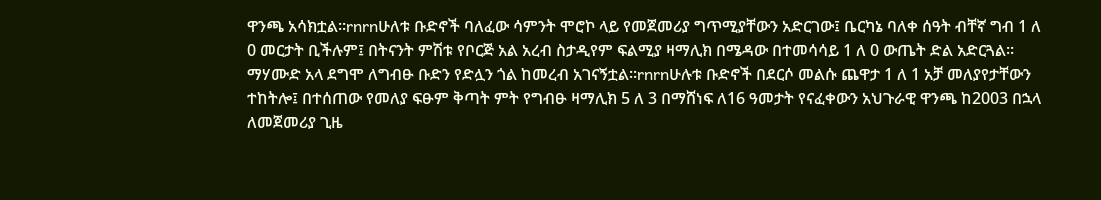ዋንጫ አሳክቷል፡፡rnrnሁለቱ ቡድኖች ባለፈው ሳምንት ሞሮኮ ላይ የመጀመሪያ ግጥሚያቸውን አድርገው፤ ቤርካኔ ባለቀ ሰዓት ብቸኛ ግብ 1 ለ 0 መርታት ቢችሉም፤ በትናንት ምሽቱ የቦርጅ አል አረብ ስታዲየም ፍልሚያ ዛማሊክ በሜዳው በተመሳሳይ 1 ለ 0 ውጤት ድል አድርጓል፡፡ ማሃሙድ አላ ደግሞ ለግብፁ ቡድን የድሏን ጎል ከመረብ አገናኝቷል፡፡rnrnሁሉቱ ቡድኖች በደርሶ መልሱ ጨዋታ 1 ለ 1 አቻ መለያየታቸውን ተከትሎ፤ በተሰጠው የመለያ ፍፁም ቅጣት ምት የግብፁ ዛማሊክ 5 ለ 3 በማሸነፍ ለ16 ዓመታት የናፈቀውን አህጉራዊ ዋንጫ ከ2003 በኋላ ለመጀመሪያ ጊዜ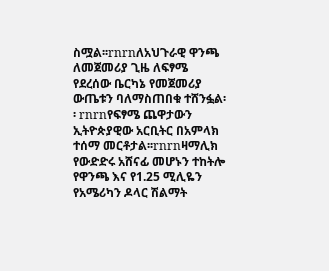ስሟል፡፡rnrnለአህጉራዊ ዋንጫ ለመጀመሪያ ጊዜ ለፍፃሜ የደረሰው ቤርካኔ የመጀመሪያ ውጤቱን ባለማስጠበቁ ተሸንፏል፡፡ rnrnየፍፃሜ ጨዋታውን ኢትዮጵያዊው አርቢትር በአምላክ ተሰማ መርቶታል፡፡rnrnዛማሊክ የውድድሩ አሸናፊ መሆኑን ተከትሎ የዋንጫ እና የ1.25 ሚሊዬን የአሜሪካን ዶላር ሽልማት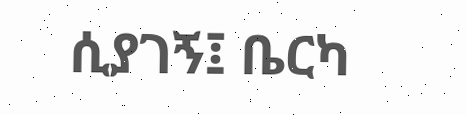ሲያገኝ፤ ቤርካ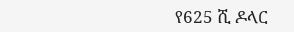የ625 ሺ ዶላር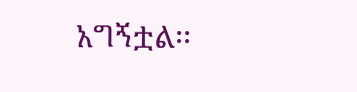አግኝቷል፡፡